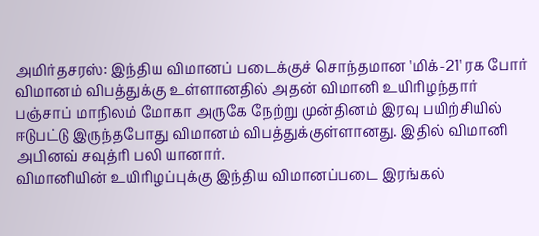அமிர்தசரஸ்: இந்திய விமானப் படைக்குச் சொந்தமான 'மிக்-21' ரக போர் விமானம் விபத்துக்கு உள்ளானதில் அதன் விமானி உயிரிழந்தார்
பஞ்சாப் மாநிலம் மோகா அருகே நேற்று முன்தினம் இரவு பயிற்சியில் ஈடுபட்டு இருந்தபோது விமானம் விபத்துக்குள்ளானது. இதில் விமானி அபினவ் சவுத்ரி பலி யானார்.
விமானியின் உயிரிழப்புக்கு இந்திய விமானப்படை இரங்கல்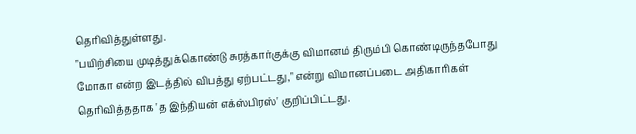தெரிவித்துள்ளது.
"பயிற்சியை முடித்துக்கொண்டு சுரத்கார்குக்கு விமானம் திரும்பி கொண்டிருந்தபோது மோகா என்ற இடத்தில் விபத்து ஏற்பட்டது," என்று விமானப்படை அதிகாரிகள் தெரிவித்ததாக 'த இந்தியன் எக்ஸ்பிரஸ்' குறிப்பிட்டது.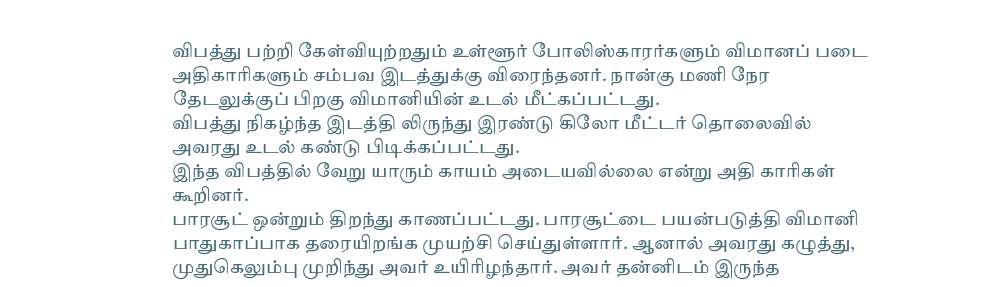விபத்து பற்றி கேள்வியுற்றதும் உள்ளூர் போலிஸ்காரர்களும் விமானப் படை அதிகாரிகளும் சம்பவ இடத்துக்கு விரைந்தனர். நான்கு மணி நேர தேடலுக்குப் பிறகு விமானியின் உடல் மீட்கப்பட்டது.
விபத்து நிகழ்ந்த இடத்தி லிருந்து இரண்டு கிலோ மீட்டர் தொலைவில் அவரது உடல் கண்டு பிடிக்கப்பட்டது.
இந்த விபத்தில் வேறு யாரும் காயம் அடையவில்லை என்று அதி காரிகள் கூறினர்.
பாரசூட் ஒன்றும் திறந்து காணப்பட்டது. பாரசூட்டை பயன்படுத்தி விமானி பாதுகாப்பாக தரையிறங்க முயற்சி செய்துள்ளார். ஆனால் அவரது கழுத்து, முதுகெலும்பு முறிந்து அவர் உயிரிழந்தார். அவர் தன்னிடம் இருந்த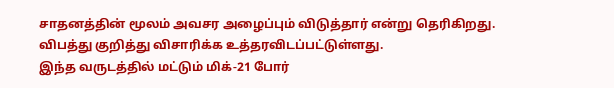சாதனத்தின் மூலம் அவசர அழைப்பும் விடுத்தார் என்று தெரிகிறது.
விபத்து குறித்து விசாரிக்க உத்தரவிடப்பட்டுள்ளது.
இந்த வருடத்தில் மட்டும் மிக்-21 போர்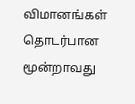விமானங்கள் தொடர்பான மூன்றாவது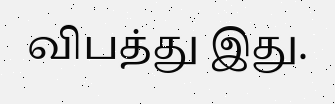விபத்து இது.